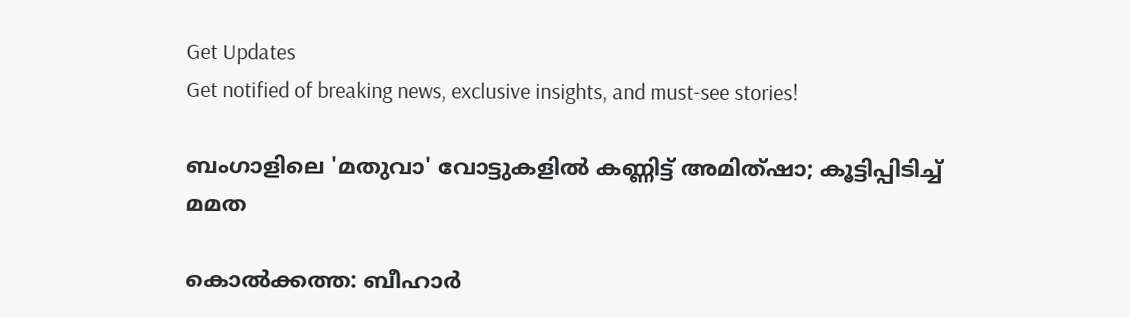Get Updates
Get notified of breaking news, exclusive insights, and must-see stories!

ബംഗാളിലെ 'മതുവാ' വോട്ടുകളില്‍ കണ്ണിട്ട്‌ അമിത്‌ഷാ; കൂട്ടിപ്പിടിച്ച്‌ മമത

കൊല്‍ക്കത്ത: ബീഹാര്‍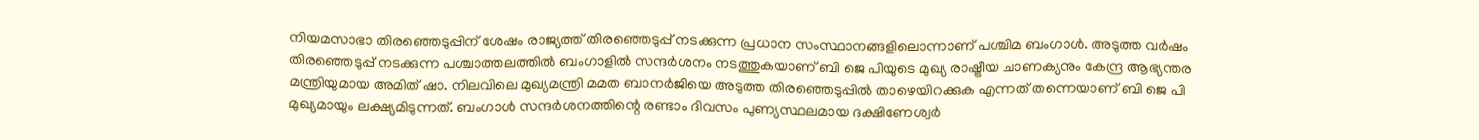നിയമസാഭാ തിരഞ്ഞെടുപ്പിന്‌ ശേഷം രാജ്യത്ത്‌ തിരഞ്ഞെടുപ്പ്‌ നടക്കുന്ന പ്രധാന സംസ്ഥാനങ്ങളിലൊന്നാണ്‌ പശ്ചിമ ബംഗാള്‍. അടുത്ത വര്‍ഷം തിരഞ്ഞെടുപ്പ്‌ നടക്കുന്ന പശ്ചാത്തലത്തില്‍ ബംഗാളില്‍ സന്ദര്‍ശനം നടത്തുകയാണ്‌ ബി ജെ പിയുടെ മുഖ്യ രാഷ്ട്രീയ ചാണക്യനും കേന്ദ്ര ആഭ്യന്തര മന്ത്രിയുമായ അമിത്‌ ഷാ. നിലവിലെ മുഖ്യമന്ത്രി മമത ബാനര്‍ജിയെ അടുത്ത തിരഞ്ഞെടുപ്പില്‍ താഴെയിറക്കുക എന്നത്‌ തന്നെയാണ്‌ ബി ജെ പി മുഖ്യമായും ലക്ഷ്യമിടുന്നത്‌. ബംഗാള്‍ സന്ദര്‍ശനത്തിന്റെ രണ്ടാം ദിവസം പുണ്യസ്ഥലമായ ദക്ഷിണേശ്വര്‍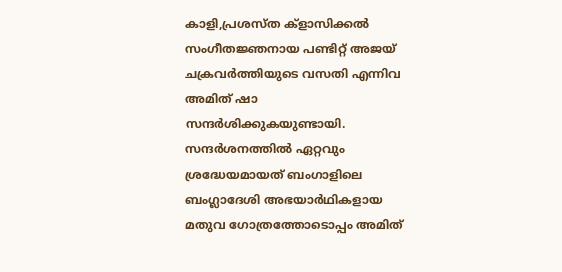കാളി,പ്രശസ്‌ത ക്‌ളാസിക്കല്‍ സംഗീതജ്ഞനായ പണ്ടിറ്റ്‌ അജയ്‌ ചക്രവര്‍ത്തിയുടെ വസതി എന്നിവ അമിത്‌ ഷാ സന്ദര്‍ശിക്കുകയുണ്ടായി. സന്ദര്‍ശനത്തില്‍ ഏറ്റവും ശ്രദ്ധേയമായത്‌ ബംഗാളിലെ ബംഗ്ലാദേശി അഭയാര്‍ഥികളായ മതുവ ഗോത്രത്തോടൊപ്പം അമിത്‌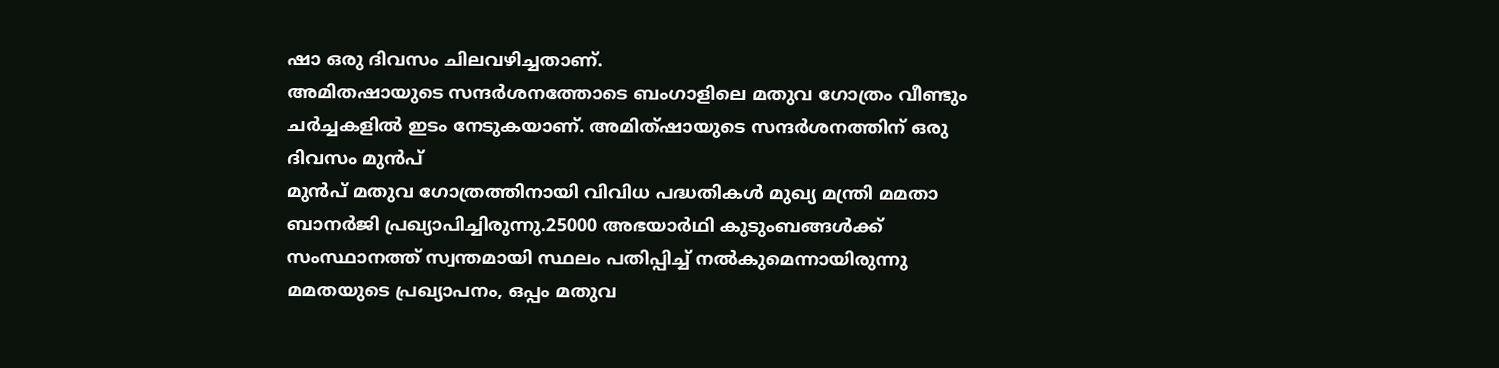ഷാ ഒരു ദിവസം ചിലവഴിച്ചതാണ്‌.
അമിതഷായുടെ സന്ദര്‍ശനത്തോടെ ബംഗാളിലെ മതുവ ഗോത്രം വീണ്ടും ചര്‍ച്ചകളില്‍ ഇടം നേടുകയാണ്‌. അമിത്‌ഷായുടെ സന്ദര്‍ശനത്തിന്‌ ഒരു ദിവസം മുന്‍പ്‌
മുന്‍പ്‌ മതുവ ഗോത്രത്തിനായി വിവിധ പദ്ധതികള്‍ മുഖ്യ മന്ത്രി മമതാ ബാനര്‍ജി പ്രഖ്യാപിച്ചിരുന്നു.25000 അഭയാര്‍ഥി കുടുംബങ്ങള്‍ക്ക്‌ സംസ്ഥാനത്ത്‌ സ്വന്തമായി സ്ഥലം പതിപ്പിച്ച്‌ നല്‍കുമെന്നായിരുന്നു മമതയുടെ പ്രഖ്യാപനം, ഒപ്പം മതുവ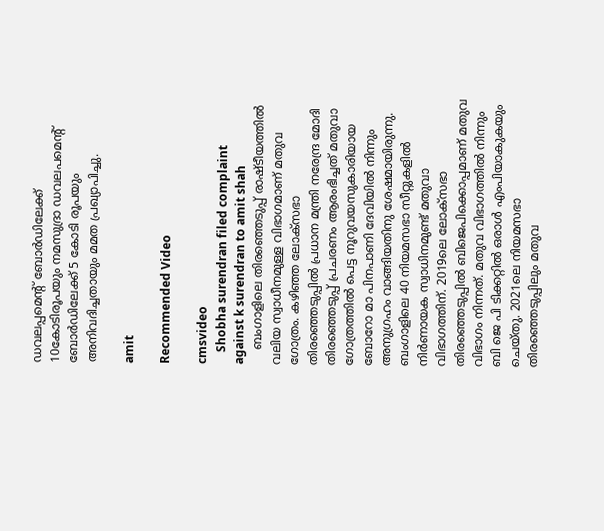ഡവലപ്പമെന്റ്‌ ബോര്‍ഡിലേക്ക്‌ 10കോടിരൂപയും നമസുദ്രാ ഡവലപമെന്റ്‌ ബോര്‍ഡിലേക്ക്‌ 5 കോടി രൂപയും അനിവദിച്ചതായും മമത പ്രഖ്യാപിച്ചു.

amit

Recommended Video

cmsvideo
    Shobha surendran filed complaint against k surendran to amit shah
    ബംഗാളിലെ തിരഞ്ഞെടുപ്പ്‌ രാഷ്ടീയത്തില്‍ വലിയ സ്വാധീനമുള്ള വിഭാഗമാണ്‌ മതുവ ഗോത്രം. കഴിഞ്ഞ ലോക്‌സഭാ തിരഞ്ഞെടുപ്പില്‍ പ്രധാന മന്ത്രി നരേന്ദ്ര മോദി തിരഞ്ഞെടുപ്പ്‌ പ്രചരണം ആരംഭിച്ചത്‌ മതുവാ ഗോത്രത്തില്‍ പെട്ട നൂറുവയസുകാരിയായ ബോറോ മാ പിനപാണി ദേവിയില്‍ നിന്നും അനുഗ്രഹം വാങ്ങിയതിനു ശേഷമായിരുന്നു. ബംഗാളിലെ 40 നിയമസഭാ സീറ്റുകളില്‍ നിര്‍ണായക സ്വാധിനമുണ്ട്‌ മതുവാ വിഭാഗത്തിന്‌. 2019ലെ ലോക്‌സഭാ തിരഞ്ഞെടുപ്പില്‍ ബിജെപിക്കൊപ്പമാണ്‌ മതുവ വിഭാഗം നിന്നത്‌. മതുവ വിഭാഗത്തില്‍ നിന്നും ബി ജെ പി ടിക്കറ്റില്‍ ഒരാള്‍ എംപിയാകുകയും ചെയ്‌തു. 2021ലെ നിയമസഭാ തിരഞ്ഞെടുപ്പിലും മതുവ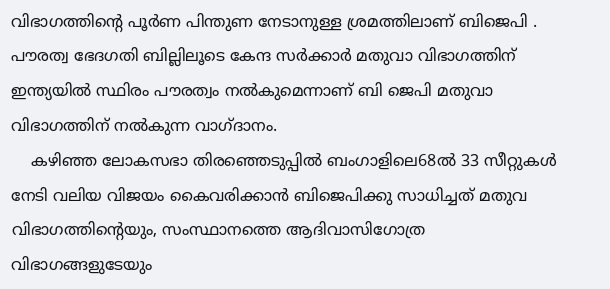വിഭാഗത്തിന്റെ പൂര്‍ണ പിന്തുണ നേടാനുള്ള ശ്രമത്തിലാണ്‌ ബിജെപി . പൗരത്വ ഭേദഗതി ബില്ലിലൂടെ കേന്ദ സര്‍ക്കാര്‍ മതുവാ വിഭാഗത്തിന്‌ ഇന്ത്യയില്‍ സ്ഥിരം പൗരത്വം നല്‍കുമെന്നാണ്‌ ബി ജെപി മതുവാ വിഭാഗത്തിന്‌ നല്‍കുന്ന വാഗ്‌ദാനം.
    കഴിഞ്ഞ ലോകസഭാ തിരഞ്ഞെടുപ്പില്‍ ബംഗാളിലെ68ല്‍ 33 സീറ്റുകള്‍ നേടി വലിയ വിജയം കൈവരിക്കാന്‍ ബിജെപിക്കു സാധിച്ചത്‌ മതുവ വിഭാഗത്തിന്റെയും, സംസ്ഥാനത്തെ ആദിവാസിഗോത്ര വിഭാഗങ്ങളുടേയും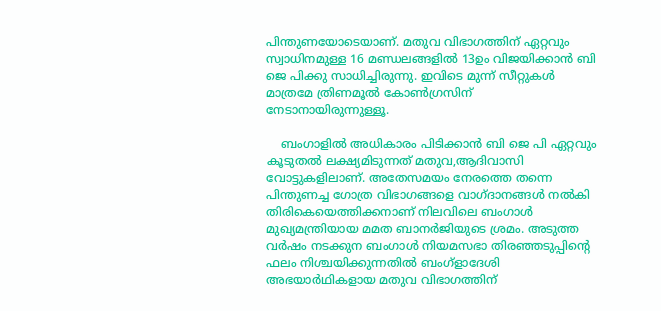പിന്തുണയോടെയാണ്‌. മതുവ വിഭാഗത്തിന്‌ ഏറ്റവും സ്വാധിനമുള്ള 16 മണ്ഡലങ്ങളില്‍ 13ഉം വിജയിക്കാന്‍ ബി ജെ പിക്കു സാധിച്ചിരുന്നു. ഇവിടെ മുന്ന്‌ സീറ്റുകള്‍ മാത്രമേ ത്രിണമൂല്‍ കോണ്‍‌ഗ്രസിന്‌ നേടാനായിരുന്നുള്ളൂ.

    ബംഗാളില്‍ അധികാരം പിടിക്കാന്‍ ബി ജെ പി ഏറ്റവും കൂടുതല്‍ ലക്ഷ്യമിടുന്നത്‌ മതുവ,ആദിവാസി വോട്ടുകളിലാണ്‌. അതേസമയം നേരത്തെ തന്നെ പിന്തുണച്ച ഗോത്ര വിഭാഗങ്ങളെ വാഗ്‌ദാനങ്ങള്‍ നല്‍കി തിരികെയെത്തിക്കനാണ്‌ നിലവിലെ ബംഗാള്‍ മുഖ്യമന്ത്രിയായ മമത ബാനര്‍ജിയുടെ ശ്രമം. അടുത്ത വര്‍ഷം നടക്കുന ബംഗാള്‍ നിയമസഭാ തിരഞ്ഞടുപ്പിന്റെ ഫലം നിശ്ചയിക്കുന്നതില്‍ ബംഗ്‌ളാദേശി അഭയാര്‍ഥികളായ മതുവ വിഭാഗത്തിന്‌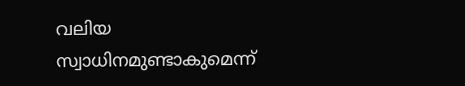വലിയ സ്വാധിനമുണ്ടാകുമെന്ന്‌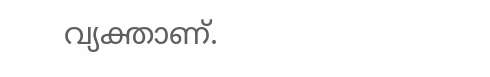വ്യക്താണ്‌.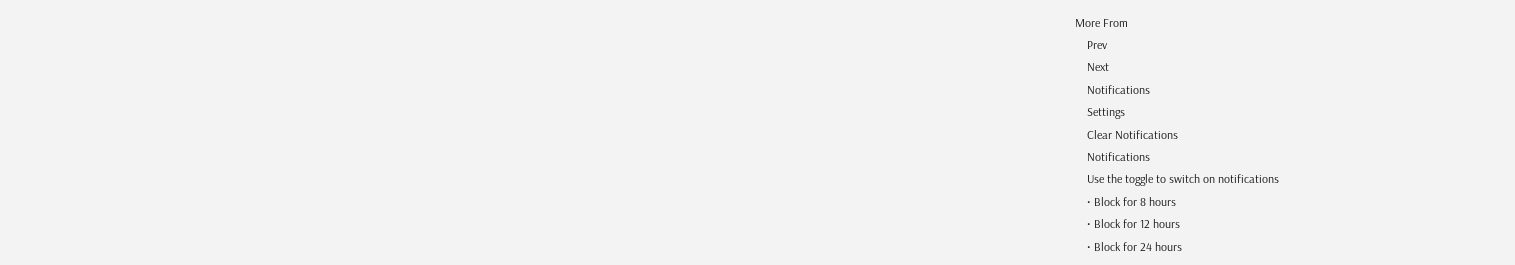More From
    Prev
    Next
    Notifications
    Settings
    Clear Notifications
    Notifications
    Use the toggle to switch on notifications
    • Block for 8 hours
    • Block for 12 hours
    • Block for 24 hours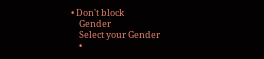• Don't block
    Gender
    Select your Gender
    •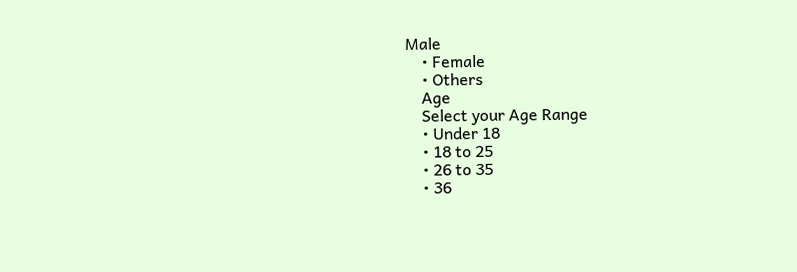Male
    • Female
    • Others
    Age
    Select your Age Range
    • Under 18
    • 18 to 25
    • 26 to 35
    • 36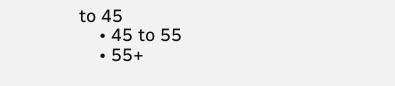to 45
    • 45 to 55
    • 55+